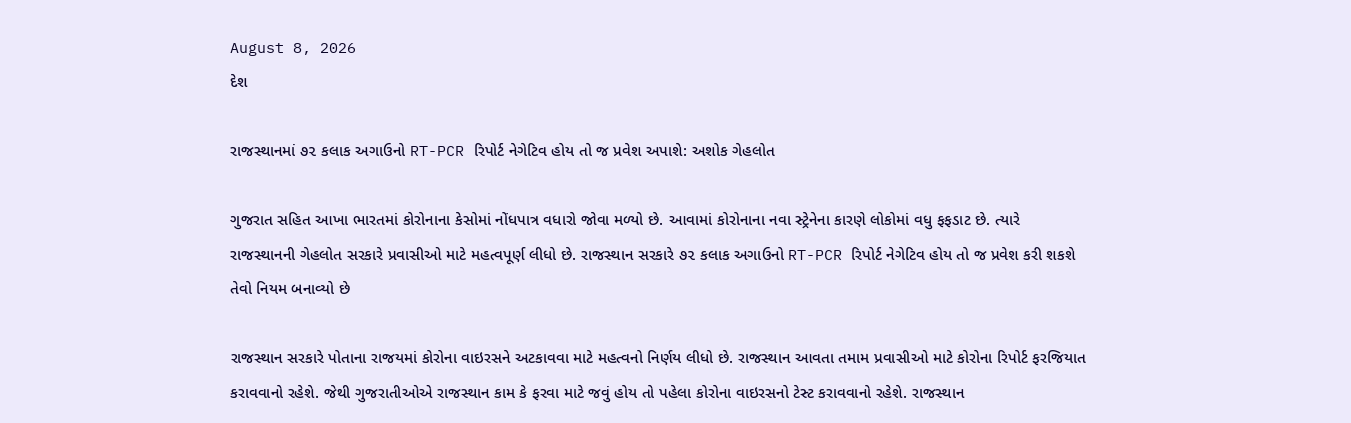August 8, 2026
દેશ

રાજસ્થાનમાં ૭૨ કલાક અગાઉનો RT-PCR રિપોર્ટ નેગેટિવ હોય તો જ પ્રવેશ અપાશે: અશોક ગેહલોત

ગુજરાત સહિત આખા ભારતમાં કોરોનાના કેસોમાં નોંધપાત્ર વધારો જોવા મળ્યો છે. આવામાં કોરોનાના નવા સ્ટ્રેનેના કારણે લોકોમાં વધુ ફફડાટ છે. ત્યારે રાજસ્થાનની ગેહલોત સરકારે પ્રવાસીઓ માટે મહત્વપૂર્ણ લીધો છે. રાજસ્થાન સરકારે ૭૨ કલાક અગાઉનો RT-PCR રિપોર્ટ નેગેટિવ હોય તો જ પ્રવેશ કરી શકશે તેવો નિયમ બનાવ્યો છે

રાજસ્થાન સરકારે પોતાના રાજયમાં કોરોના વાઇરસને અટકાવવા માટે મહત્વનો નિર્ણય લીધો છે. રાજસ્થાન આવતા તમામ પ્રવાસીઓ માટે કોરોના રિપોર્ટ ફરજિયાત કરાવવાનો રહેશે. જેથી ગુજરાતીઓએ રાજસ્થાન કામ કે ફરવા માટે જવું હોય તો પહેલા કોરોના વાઇરસનો ટેસ્ટ કરાવવાનો રહેશે. રાજસ્થાન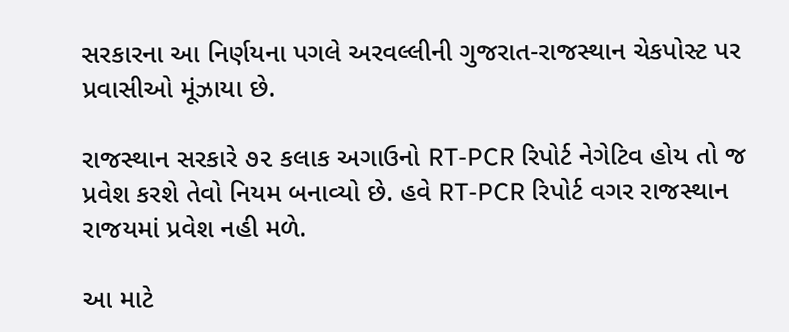સરકારના આ નિર્ણયના પગલે અરવલ્લીની ગુજરાત-રાજસ્થાન ચેકપોસ્ટ પર પ્રવાસીઓ મૂંઝાયા છે.

રાજસ્થાન સરકારે ૭૨ કલાક અગાઉનો RT-PCR રિપોર્ટ નેગેટિવ હોય તો જ પ્રવેશ કરશે તેવો નિયમ બનાવ્યો છે. હવે RT-PCR રિપોર્ટ વગર રાજસ્થાન રાજયમાં પ્રવેશ નહી મળે.

આ માટે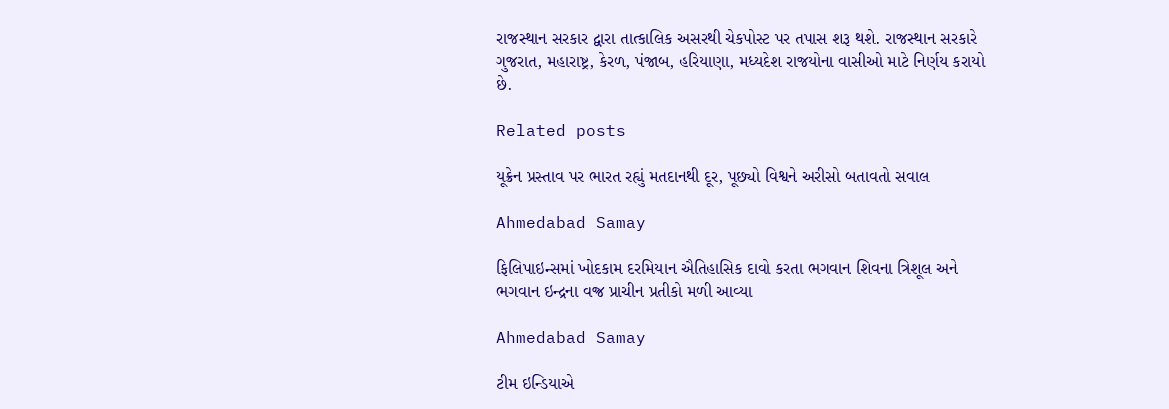રાજસ્થાન સરકાર દ્વારા તાત્કાલિક અસરથી ચેકપોસ્ટ પર તપાસ શરૂ થશે. રાજસ્થાન સરકારે ગુજરાત, મહારાષ્ટ્ર, કેરળ, પંજાબ, હરિયાણા, મધ્યદેશ રાજયોના વાસીઓ માટે નિર્ણય કરાયો છે.

Related posts

યૂક્રેન પ્રસ્તાવ પર ભારત રહ્યું મતદાનથી દૂર, પૂછ્યો વિશ્વને અરીસો બતાવતો સવાલ

Ahmedabad Samay

ફિલિપાઇન્સમાં ખોદકામ દરમિયાન ઐતિહાસિક દાવો કરતા ભગવાન શિવના ત્રિશૂલ અને ભગવાન ઇન્દ્રના વજ્ર પ્રાચીન પ્રતીકો મળી આવ્યા

Ahmedabad Samay

ટીમ ઇન્ડિયાએ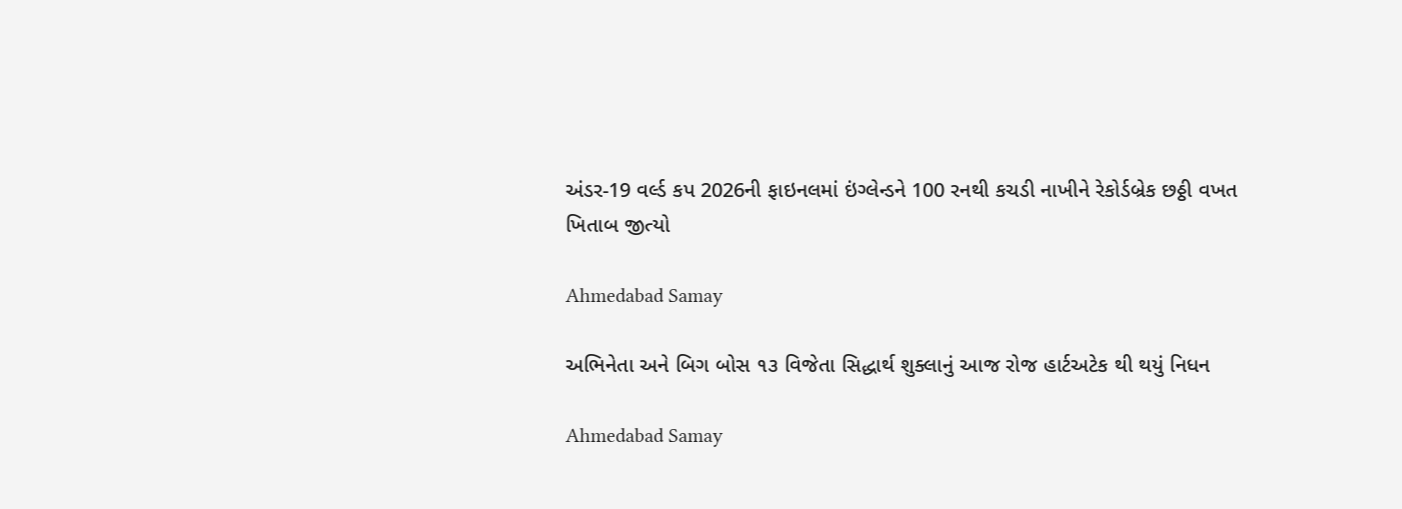અંડર-19 વર્લ્ડ કપ 2026ની ફાઇનલમાં ઇંગ્લેન્ડને 100 રનથી કચડી નાખીને રેકોર્ડબ્રેક છઠ્ઠી વખત ખિતાબ જીત્યો

Ahmedabad Samay

અભિનેતા અને બિગ બોસ ૧૩ વિજેતા સિદ્ધાર્થ શુક્લાનું આજ રોજ હાર્ટઅટેક થી થયું નિધન

Ahmedabad Samay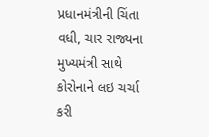પ્રધાનમંત્રીની ચિંતા વધી, ચાર રાજ્યના મુખ્યમંત્રી સાથે કોરોનાને લઇ ચર્ચા કરી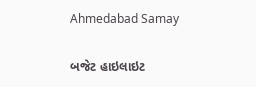Ahmedabad Samay

બજેટ હાઇલાઇટ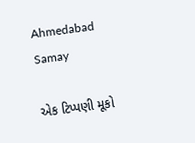Ahmedabad Samay

એક ટિપ્પણી મૂકો